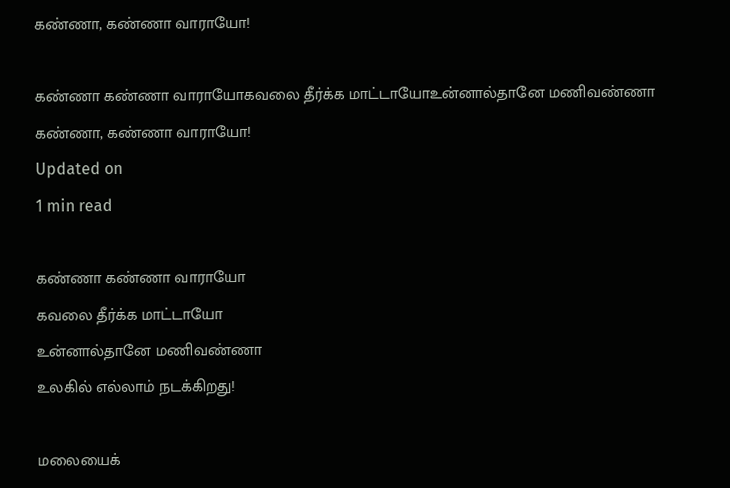கண்ணா, கண்ணா வாராயோ!

கண்ணா கண்ணா வாராயோகவலை தீர்க்க மாட்டாயோஉன்னால்தானே மணிவண்ணா
கண்ணா, கண்ணா வாராயோ!
Updated on
1 min read

கண்ணா கண்ணா வாராயோ
கவலை தீர்க்க மாட்டாயோ
உன்னால்தானே மணிவண்ணா
உலகில் எல்லாம் நடக்கிறது!

மலையைக்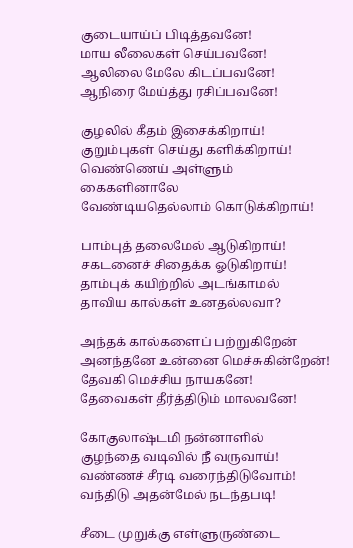குடையாய்ப் பிடித்தவனே!
மாய லீலைகள் செய்பவனே!
ஆலிலை மேலே கிடப்பவனே!
ஆநிரை மேய்த்து ரசிப்பவனே!

குழலில் கீதம் இசைக்கிறாய்!
குறும்புகள் செய்து களிக்கிறாய்!
வெண்ணெய் அள்ளும் கைகளினாலே
வேண்டியதெல்லாம் கொடுக்கிறாய்!

பாம்புத் தலைமேல் ஆடுகிறாய்!
சகடனைச் சிதைக்க ஓடுகிறாய்!
தாம்புக் கயிற்றில் அடங்காமல்
தாவிய கால்கள் உனதல்லவா?

அந்தக் கால்களைப் பற்றுகிறேன்
அனந்தனே உன்னை மெச்சுகின்றேன்!
தேவகி மெச்சிய நாயகனே!
தேவைகள் தீர்த்திடும் மாலவனே!

கோகுலாஷ்டமி நன்னாளில்
குழந்தை வடிவில் நீ வருவாய்!
வண்ணச் சீரடி வரைந்திடுவோம்!
வந்திடு அதன்மேல் நடந்தபடி!

சீடை முறுக்கு எள்ளுருண்டை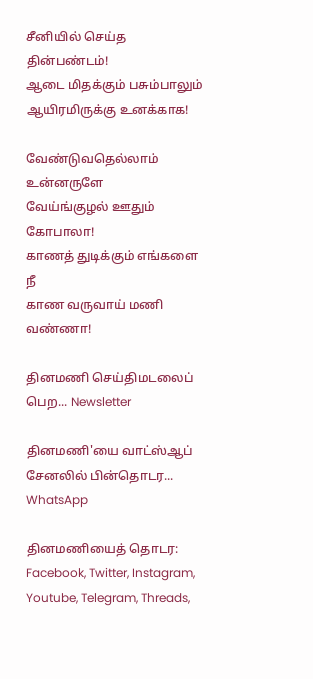சீனியில் செய்த தின்பண்டம்!
ஆடை மிதக்கும் பசும்பாலும்
ஆயிரமிருக்கு உனக்காக!

வேண்டுவதெல்லாம் உன்னருளே
வேய்ங்குழல் ஊதும் கோபாலா!
காணத் துடிக்கும் எங்களை நீ
காண வருவாய் மணி வண்ணா!

தினமணி செய்திமடலைப் பெற... Newsletter

தினமணி'யை வாட்ஸ்ஆப் சேனலில் பின்தொடர... WhatsApp

தினமணியைத் தொடர: Facebook, Twitter, Instagram, Youtube, Telegram, Threads,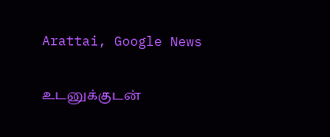Arattai, Google News

உடனுக்குடன்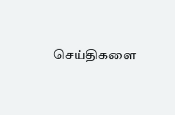செய்திகளை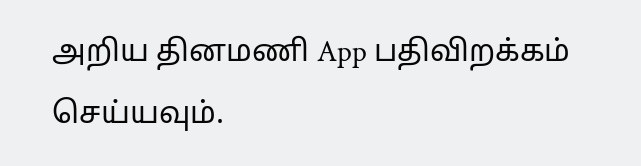அறிய தினமணி App பதிவிறக்கம் செய்யவும்.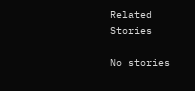Related Stories

No stories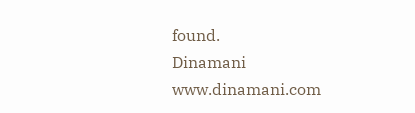found.
Dinamani
www.dinamani.com